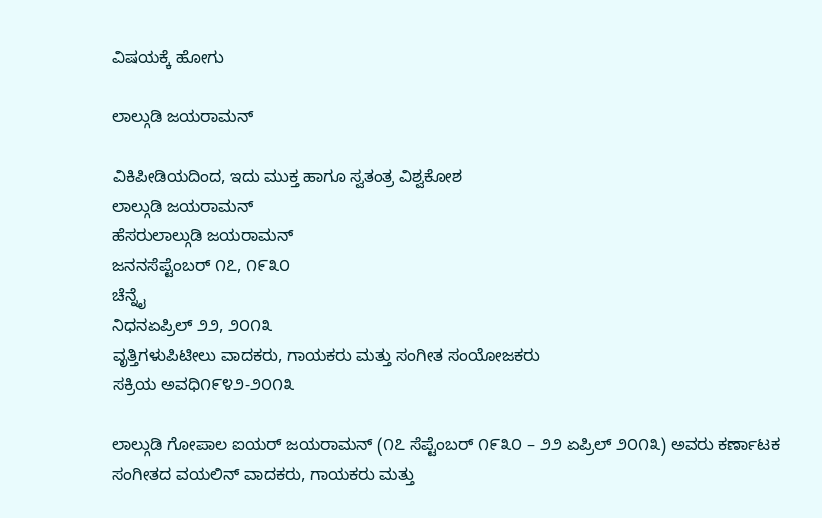ವಿಷಯಕ್ಕೆ ಹೋಗು

ಲಾಲ್ಗುಡಿ ಜಯರಾಮನ್

ವಿಕಿಪೀಡಿಯದಿಂದ, ಇದು ಮುಕ್ತ ಹಾಗೂ ಸ್ವತಂತ್ರ ವಿಶ್ವಕೋಶ
ಲಾಲ್ಗುಡಿ ಜಯರಾಮನ್
ಹೆಸರುಲಾಲ್ಗುಡಿ ಜಯರಾಮನ್
ಜನನಸೆಪ್ಟೆಂಬರ್ ೧೭, ೧೯೩೦
ಚೆನ್ನೈ
ನಿಧನಏಪ್ರಿಲ್ ೨೨, ೨೦೧೩
ವೃತ್ತಿಗಳುಪಿಟೀಲು ವಾದಕರು, ಗಾಯಕರು ಮತ್ತು ಸಂಗೀತ ಸಂಯೋಜಕರು
ಸಕ್ರಿಯ ಅವಧಿ೧೯೪೨-೨೦೧೩

ಲಾಲ್ಗುಡಿ ಗೋಪಾಲ ಐಯರ್ ಜಯರಾಮನ್ (೧೭ ಸೆಪ್ಟೆಂಬರ್ ೧೯೩೦ – ೨೨ ಏಪ್ರಿಲ್ ೨೦೧೩) ಅವರು ಕರ್ಣಾಟಕ ಸಂಗೀತದ ವಯಲಿನ್ ವಾದಕರು, ಗಾಯಕರು ಮತ್ತು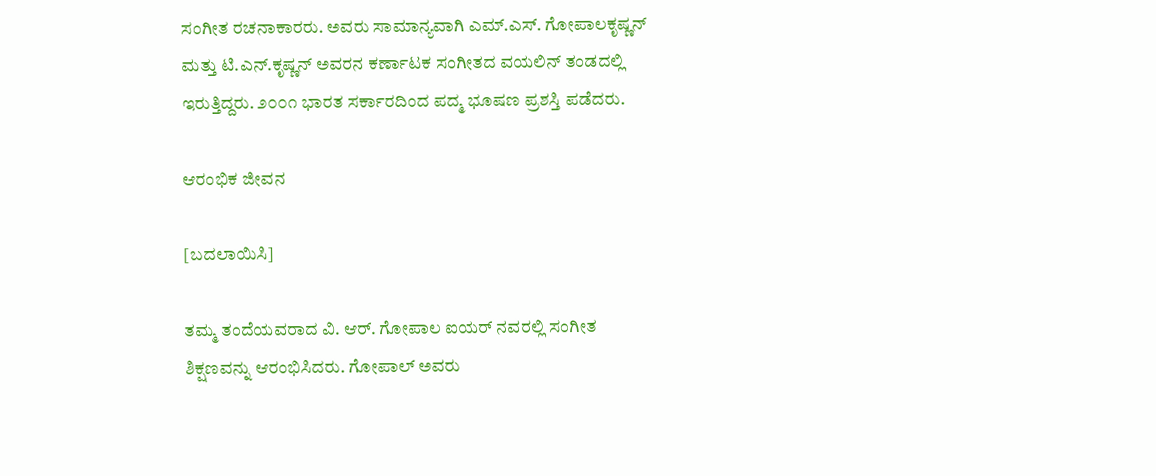ಸಂಗೀತ ರಚನಾಕಾರರು. ಅವರು ಸಾಮಾನ್ಯವಾಗಿ ಎಮ್.ಎಸ್. ಗೋಪಾಲಕೃಷ್ಣನ್ ಮತ್ತು ಟಿ.ಎನ್.ಕೃಷ್ಣನ್ ಅವರನ ಕರ್ಣಾಟಕ ಸಂಗೀತದ ವಯಲಿನ್ ತಂಡದಲ್ಲಿ ಇರುತ್ತಿದ್ದರು. ೨೦೦೧ ಭಾರತ ಸರ್ಕಾರದಿಂದ ಪದ್ಮ ಭೂಷಣ ಪ್ರಶಸ್ತಿ ಪಡೆದರು.

ಆರಂಭಿಕ ಜೀವನ

[ಬದಲಾಯಿಸಿ]

ತಮ್ಮ ತಂದೆಯವರಾದ ವಿ. ಆರ್. ಗೋಪಾಲ ಐಯರ್ ನವರಲ್ಲಿ ಸಂಗೀತ ಶಿಕ್ಷಣವನ್ನು ಆರಂಭಿಸಿದರು. ಗೋಪಾಲ್ ಅವರು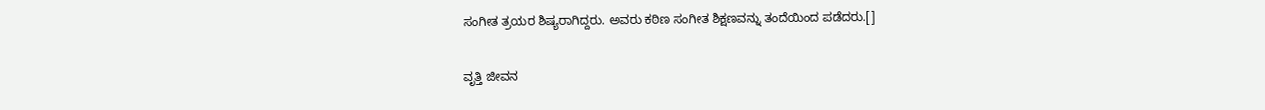ಸಂಗೀತ ತ್ರಯರ ಶಿಷ್ಯರಾಗಿದ್ದರು. ಅವರು ಕಠಿಣ ಸಂಗೀತ ಶಿಕ್ಷಣವನ್ನು ತಂದೆಯಿಂದ ಪಡೆದರು.[]

ವೃತ್ತಿ ಜೀವನ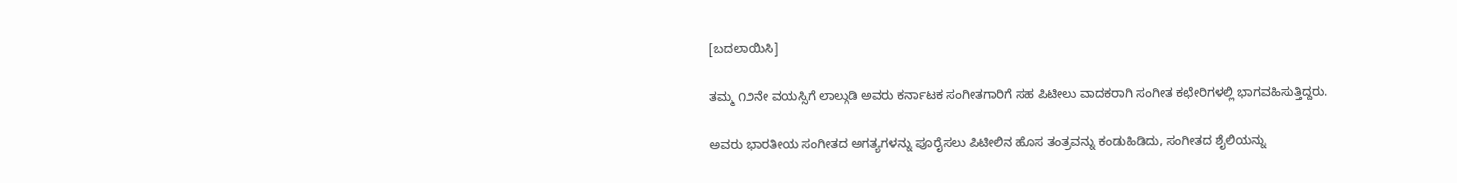[ಬದಲಾಯಿಸಿ]

ತಮ್ಮ ೧೨ನೇ ವಯಸ್ಸಿಗೆ ಲಾಲ್ಗುಡಿ ಅವರು ಕರ್ನಾಟಕ ಸಂಗೀತಗಾರಿಗೆ ಸಹ ಪಿಟೀಲು ವಾದಕರಾಗಿ ಸಂಗೀತ ಕಛೇರಿಗಳಲ್ಲಿ ಭಾಗವಹಿಸುತ್ತಿದ್ದರು.

ಅವರು ಭಾರತೀಯ ಸಂಗೀತದ ಅಗತ್ಯಗಳನ್ನು ಪೂರೈಸಲು ಪಿಟೀಲಿನ ಹೊಸ ತಂತ್ರವನ್ನು ಕಂಡುಹಿಡಿದು, ಸಂಗೀತದ ಶೈಲಿಯನ್ನು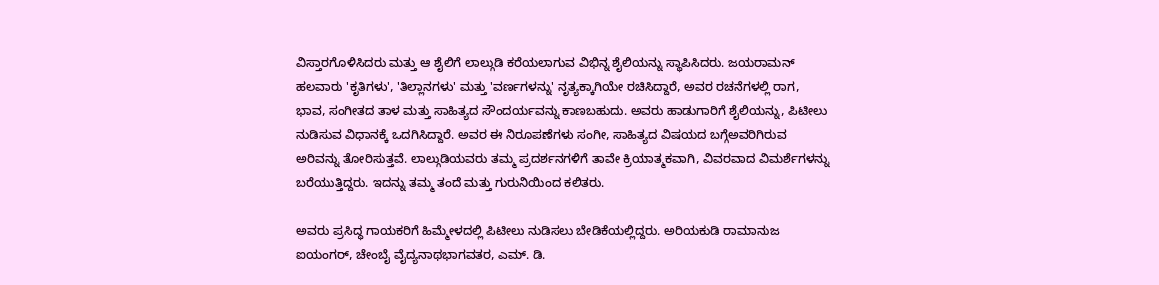ವಿಸ್ತಾರಗೊಳಿಸಿದರು ಮತ್ತು ಆ ಶೈಲಿಗೆ ಲಾಲ್ಗುಡಿ ಕರೆಯಲಾಗುವ ವಿಭಿನ್ನ ಶೈಲಿಯನ್ನು ಸ್ಥಾಪಿಸಿದರು. ಜಯರಾಮನ್ ಹಲವಾರು 'ಕೃತಿಗಳು', 'ತಿಲ್ಲಾನಗಳು' ಮತ್ತು 'ವರ್ಣಗಳನ್ನು' ನೃತ್ಯಕ್ಕಾಗಿಯೇ ರಚಿಸಿದ್ದಾರೆ, ಅವರ ರಚನೆಗಳಲ್ಲಿ ರಾಗ, ಭಾವ, ಸಂಗೀತದ ತಾಳ ಮತ್ತು ಸಾಹಿತ್ಯದ ಸೌಂದರ್ಯವನ್ನು ಕಾಣಬಹುದು. ಅವರು ಹಾಡುಗಾರಿಗೆ ಶೈಲಿಯನ್ನು, ಪಿಟೀಲು ನುಡಿಸುವ ವಿಧಾನಕ್ಕೆ ಒದಗಿಸಿದ್ದಾರೆ. ಅವರ ಈ ನಿರೂಪಣೆಗಳು ಸಂಗೀ, ಸಾಹಿತ್ಯದ ವಿಷಯದ ಬಗ್ಗೆಅವರಿಗಿರುವ ಅರಿವನ್ನು ತೋರಿಸುತ್ತವೆ. ಲಾಲ್ಗುಡಿಯವರು ತಮ್ಮ ಪ್ರದರ್ಶನಗಳಿಗೆ ತಾವೇ ಕ್ರಿಯಾತ್ಮಕವಾಗಿ, ವಿವರವಾದ ವಿಮರ್ಶೆಗಳನ್ನು ಬರೆಯುತ್ತಿದ್ದರು. ಇದನ್ನು ತಮ್ಮ ತಂದೆ ಮತ್ತು ಗುರುನಿಯಿಂದ ಕಲಿತರು.

ಅವರು ಪ್ರಸಿದ್ಧ ಗಾಯಕರಿಗೆ ಹಿಮ್ಮೇಳದಲ್ಲಿ ಪಿಟೀಲು ನುಡಿಸಲು ಬೇಡಿಕೆಯಲ್ಲಿದ್ದರು. ಅರಿಯಕುಡಿ ರಾಮಾನುಜ ಐಯಂಗರ್, ಚೇಂಬೈ ವೈದ್ಯನಾಥಭಾಗವತರ, ಎಮ್. ಡಿ.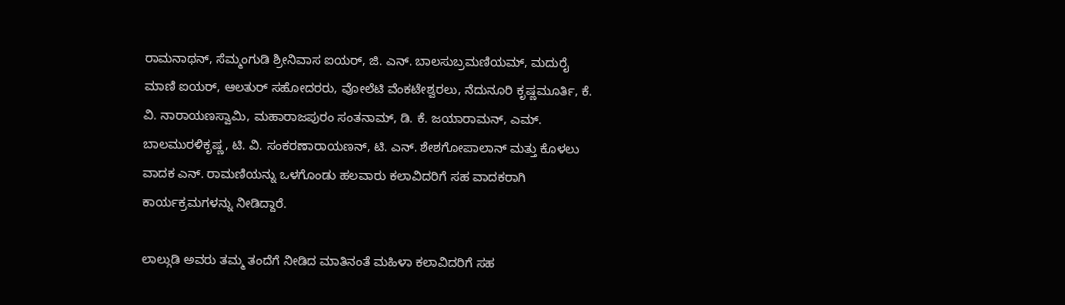ರಾಮನಾಥನ್, ಸೆಮ್ಮಂಗುಡಿ ಶ್ರೀನಿವಾಸ ಐಯರ್, ಜಿ. ಎನ್. ಬಾಲಸುಬ್ರಮಣಿಯಮ್, ಮದುರೈ ಮಾಣಿ ಐಯರ್, ಆಲತುರ್ ಸಹೋದರರು, ವೋಲೆಟಿ ವೆಂಕಟೇಶ್ವರಲು, ನೆದುನೂರಿ ಕೃಷ್ಣಮೂರ್ತಿ, ಕೆ. ವಿ. ನಾರಾಯಣಸ್ವಾಮಿ, ಮಹಾರಾಜಪುರಂ ಸಂತನಾಮ್, ಡಿ. ಕೆ. ಜಯಾರಾಮನ್, ಎಮ್. ಬಾಲಮುರಳಿಕೃಷ್ಣ, ಟಿ. ವಿ. ಸಂಕರಣಾರಾಯಣನ್, ಟಿ. ಎನ್. ಶೇಶಗೋಪಾಲಾನ್ ಮತ್ತು ಕೊಳಲು ವಾದಕ ಎನ್. ರಾಮಣಿಯನ್ನು ಒಳಗೊಂಡು ಹಲವಾರು ಕಲಾವಿದರಿಗೆ ಸಹ ವಾದಕರಾಗಿ ಕಾರ್ಯಕ್ರಮಗಳನ್ನು ನೀಡಿದ್ದಾರೆ.

ಲಾಲ್ಗುಡಿ ಅವರು ತಮ್ಮ ತಂದೆಗೆ ನೀಡಿದ ಮಾತಿನಂತೆ ಮಹಿಳಾ ಕಲಾವಿದರಿಗೆ ಸಹ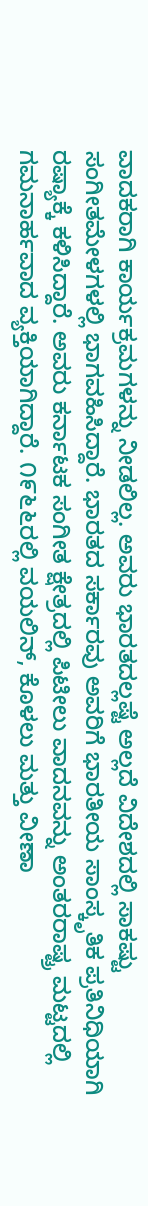ವಾದಕರಾಗಿ ಕಾರ್ಯಕ್ರಮಗಳನ್ನು ನೀಡಲಿಲ್ಲ. ಅವರು ಭಾರತದಲ್ಲಷ್ಟೆ ಅಲ್ಲದೆ ವಿದೇಶದಲ್ಲಿ ಸಾಕಷ್ಟು ಸಂಗೀತಮೇಳಗಳಲ್ಲಿ ಭಾಗವಹಿಸಿದ್ದಾರೆ. ಭಾರತದ ಸರ್ಕಾರವು ಅವರಿಗೆ ಭಾರತೀಯ ಸಾಂಸ್ಕೃತಿಕ ಪ್ರತಿನಿಧಿಯಾಗಿ ರಷ್ಯಾಕ್ಕೆ ಕಳಿಸಿದ್ದಾರೆ. ಅವರು ಕರ್ನಾಟಕ ಸಂಗೀತ ಕ್ಷೇತ್ರದಲ್ಲಿ ಪಿಟೀಲು ವಾದನವನ್ನು ಅಂತರರಾಷ್ಟ್ರ ಮಟ್ಟದಲ್ಲಿ ಗಮನಾರ್ಹವಾದ ವ್ಯಕ್ತಿಯಾಗಿದ್ದಾರೆ. ೧೯೬೬ರಲ್ಲಿ ವಯಲಿನ್, ಕೊಳಲು ಮತ್ತು ವೀಣಾ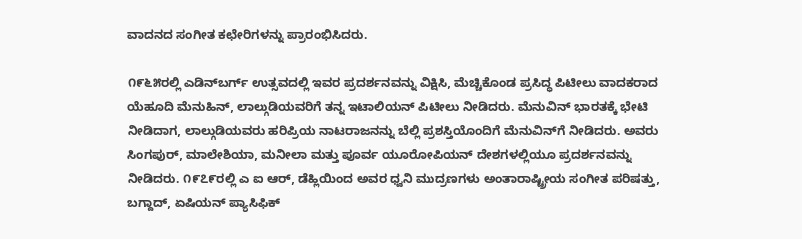ವಾದನದ ಸಂಗೀತ ಕಛೇರಿಗಳನ್ನು ಪ್ರಾರಂಭಿಸಿದರು.

೧೯೬೫ರಲ್ಲಿ ಎಡಿನ್‌ಬರ್ಗ್ ಉತ್ಸವದಲ್ಲಿ ಇವರ ಪ್ರದರ್ಶನವನ್ನು ವಿಕ್ಷಿಸಿ, ಮೆಚ್ಚಿಕೊಂಡ ಪ್ರಸಿದ್ಧ ಪಿಟೀಲು ವಾದಕರಾದ ಯೆಹೂದಿ ಮೆನುಹಿನ್, ಲಾಲ್ಗುಡಿಯವರಿಗೆ ತನ್ನ ಇಟಾಲಿಯನ್ ಪಿಟೀಲು ನೀಡಿದರು. ಮೆನುವಿನ್ ಭಾರತಕ್ಕೆ ಭೇಟಿ ನೀಡಿದಾಗ, ಲಾಲ್ಗುಡಿಯವರು ಹರಿಪ್ರಿಯ ನಾಟರಾಜನನ್ನು ಬೆಲ್ಲಿ ಪ್ರಶಸ್ತಿಯೊಂದಿಗೆ ಮೆನುವಿನ್‌ಗೆ ನೀಡಿದರು. ಅವರು ಸಿಂಗಪುರ್, ಮಾಲೇಶಿಯಾ, ಮನೀಲಾ ಮತ್ತು ಪೂರ್ವ ಯೂರೋಪಿಯನ್ ದೇಶಗಳಲ್ಲಿಯೂ ಪ್ರದರ್ಶನವನ್ನು ನೀಡಿದರು. ೧೯೭೯ರಲ್ಲಿ ಎ ಐ ಆರ್, ಡೆಹ್ಲಿಯಿಂದ ಅವರ ಧ್ವನಿ ಮುದ್ರಣಗಳು ಅಂತಾರಾಷ್ಟ್ರೀಯ ಸಂಗೀತ ಪರಿಷತ್ತು, ಬಗ್ದಾದ್, ಏಷಿಯನ್ ಪ್ಯಾಸಿಫಿಕ್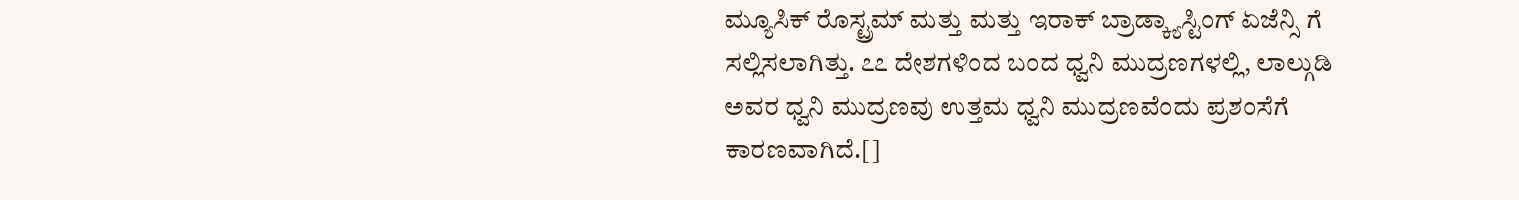ಮ್ಯೂಸಿಕ್ ರೊಸ್ಟ್ರಮ್ ಮತ್ತು ಮತ್ತು ಇರಾಕ್ ಬ್ರಾಡ್ಕ್ಯಾಸ್ಟಿಂಗ್ ಏಜೆನ್ಸಿ ಗೆ ಸಲ್ಲಿಸಲಾಗಿತ್ತು. ೭೭ ದೇಶಗಳಿಂದ ಬಂದ ಧ್ವನಿ ಮುದ್ರಣಗಳಲ್ಲಿ, ಲಾಲ್ಗುಡಿ ಅವರ ಧ್ವನಿ ಮುದ್ರಣವು ಉತ್ತಮ ಧ್ವನಿ ಮುದ್ರಣವೆಂದು ಪ್ರಶಂಸೆಗೆ ಕಾರಣವಾಗಿದೆ.[]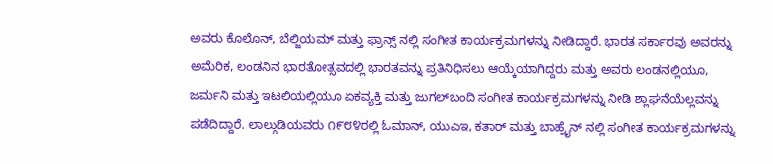ಅವರು ಕೊಲೊನ್, ಬೆಲ್ಜಿಯಮ್ ಮತ್ತು ಫ್ರಾನ್ಸ್ ನಲ್ಲಿ ಸಂಗೀತ ಕಾರ್ಯಕ್ರಮಗಳನ್ನು ನೀಡಿದ್ದಾರೆ. ಭಾರತ ಸರ್ಕಾರವು ಅವರನ್ನು ಅಮೆರಿಕ, ಲಂಡನಿನ ಭಾರತೋತ್ಸವದಲ್ಲಿ ಭಾರತವನ್ನು ಪ್ರತಿನಿಧಿಸಲು ಆಯ್ಕೆಯಾಗಿದ್ದರು ಮತ್ತು ಅವರು ಲಂಡನಲ್ಲಿಯೂ, ಜರ್ಮನಿ ಮತ್ತು ಇಟಲಿಯಲ್ಲಿಯೂ ಏಕವ್ಯಕ್ತಿ ಮತ್ತು ಜುಗಲ್‌ಬಂದಿ ಸಂಗೀತ ಕಾರ್ಯಕ್ರಮಗಳನ್ನು ನೀಡಿ ಶ್ಲಾಘನೆಯೆಲ್ಲವನ್ನು ಪಡೆದಿದ್ದಾರೆ. ಲಾಲ್ಗುಡಿಯವರು ೧೯೮೪ರಲ್ಲಿ ಓಮಾನ್, ಯುಎಇ, ಕತಾರ್ ಮತ್ತು ಬಾಹ್ರೈನ್ ನಲ್ಲಿ ಸಂಗೀತ ಕಾರ್ಯಕ್ರಮಗಳನ್ನು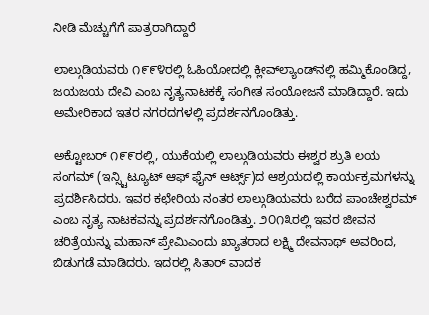ನೀಡಿ ಮೆಚ್ಚುಗೆಗೆ ಪಾತ್ರರಾಗಿದ್ದಾರೆ

ಲಾಲ್ಗುಡಿಯವರು ೧೯೯೪ರಲ್ಲಿ ಓಹಿಯೋದಲ್ಲಿ ಕ್ಲೀವ್‌ಲ್ಯಾಂಡ್‌ನಲ್ಲಿ ಹಮ್ಮಿಕೊಂಡಿದ್ದ, ಜಯಜಯ ದೇವಿ ಎಂಬ ನೃತ್ಯನಾಟಕಕ್ಕೆ ಸಂಗೀತ ಸಂಯೋಜನೆ ಮಾಡಿದ್ದಾರೆ. ಇದು ಅಮೇರಿಕಾದ ಇತರ ನಗರದಗಳಲ್ಲಿ ಪ್ರದರ್ಶನಗೊಂಡಿತ್ತು.

ಅಕ್ಟೋಬರ್ ೧೯೯ರಲ್ಲಿ, ಯುಕೆಯಲ್ಲಿ ಲಾಲ್ಗುಡಿಯವರು ಈಶ್ವರ ಶ್ರುತಿ ಲಯ ಸಂಗಮ್ (ಇನ್ಸ್ಟಿಟ್ಯೂಟ್ ಆಫ್ ಫೈನ್ ಆರ್ಟ್ಸ್)ದ ಆಶ್ರಯದಲ್ಲಿ ಕಾರ್ಯಕ್ರಮಗಳನ್ನು ಪ್ರದರ್ಶಿಸಿದರು. ಇವರ ಕಛೇರಿಯ ನಂತರ ಲಾಲ್ಗುಡಿಯವರು ಬರೆದ ಪಾಂಚೇಶ್ವರಮ್ ಎಂಬ ನೃತ್ಯ ನಾಟಕವನ್ನು ಪ್ರದರ್ಶನಗೊಂಡಿತ್ತು. ೨೦೧೩ರಲ್ಲಿ ಇವರ ಜೀವನ ಚರಿತ್ರೆಯನ್ನು ಮಹಾನ್ ಪ್ರೇಮಿಎಂದು ಖ್ಯಾತರಾದ ಲಕ್ಷ್ಮಿ ದೇವನಾಥ್ ಅವರಿಂದ, ಬಿಡುಗಡೆ ಮಾಡಿದರು. ಇದರಲ್ಲಿ ಸಿತಾರ್ ವಾದಕ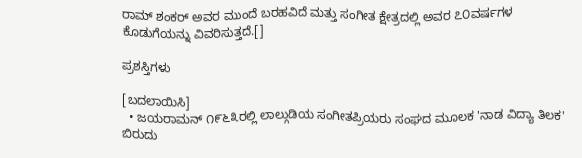ರಾಮ್ ಶಂಕರ್ ಅವರ ಮುಂದೆ ಬರಹವಿದೆ ಮತ್ತು ಸಂಗೀತ ಕ್ಷೇತ್ರದಲ್ಲಿ ಅವರ ೭೦ವರ್ಷಗಳ ಕೊಡುಗೆಯನ್ನು ವಿವರಿಸುತ್ತದೆ.[]

ಪ್ರಶಸ್ತಿಗಳು

[ಬದಲಾಯಿಸಿ]
  • ಜಯರಾಮನ್ ೧೯೬೩ರಲ್ಲಿ ಲಾಲ್ಗುಡಿಯ ಸಂಗೀತಪ್ರಿಯರು ಸಂಘದ ಮೂಲಕ 'ನಾಡ ವಿದ್ಯಾ ತಿಲಕ' ಬಿರುದು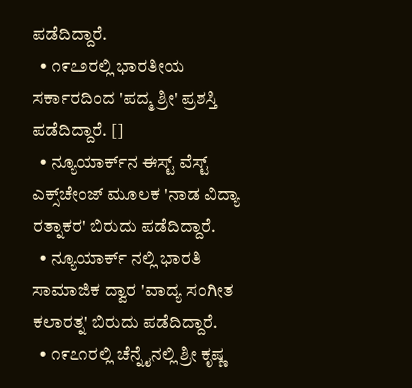ಪಡೆದಿದ್ದಾರೆ.
  • ೧೯೭೨ರಲ್ಲಿ ಭಾರತೀಯ ಸರ್ಕಾರದಿಂದ 'ಪದ್ಮ ಶ್ರೀ' ಪ್ರಶಸ್ತಿ ಪಡೆದಿದ್ದಾರೆ. []
  • ನ್ಯೂಯಾರ್ಕ್‌ನ ಈಸ್ಟ್ ವೆಸ್ಟ್ ಎಕ್ಸ್‌ಚೇಂಜ್ ಮೂಲಕ 'ನಾಡ ವಿದ್ಯಾ ರತ್ನಾಕರ' ಬಿರುದು ಪಡೆದಿದ್ದಾರೆ.
  • ನ್ಯೂಯಾರ್ಕ್‌ ನಲ್ಲಿ ಭಾರತಿ ಸಾಮಾಜಿಕ ದ್ವಾರ 'ವಾದ್ಯ ಸಂಗೀತ ಕಲಾರತ್ನ' ಬಿರುದು ಪಡೆದಿದ್ದಾರೆ.
  • ೧೯೭೧ರಲ್ಲಿ ಚೆನ್ನೈನಲ್ಲಿ ಶ್ರೀ ಕೃಷ್ಣ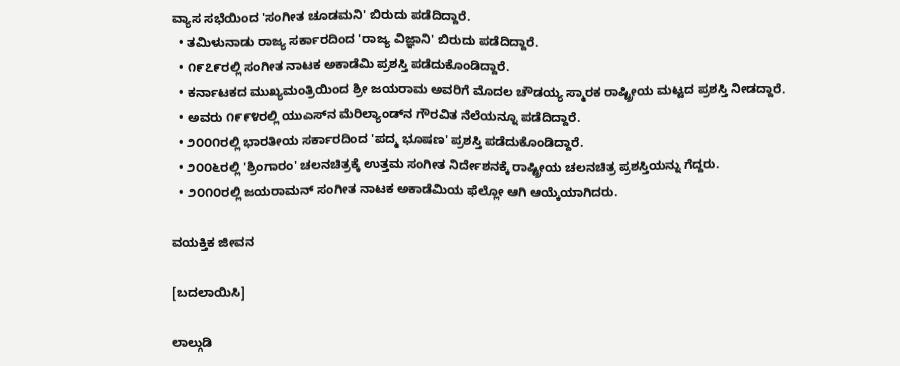ವ್ಯಾಸ ಸಭೆಯಿಂದ 'ಸಂಗೀತ ಚೂಡಮನಿ' ಬಿರುದು ಪಡೆದಿದ್ದಾರೆ.
  • ತಮಿಳುನಾಡು ರಾಜ್ಯ ಸರ್ಕಾರದಿಂದ 'ರಾಜ್ಯ ವಿಜ್ಞಾನಿ' ಬಿರುದು ಪಡೆದಿದ್ದಾರೆ.
  • ೧೯೭೯ರಲ್ಲಿ ಸಂಗೀತ ನಾಟಕ ಅಕಾಡೆಮಿ ಪ್ರಶಸ್ತಿ ಪಡೆದುಕೊಂಡಿದ್ದಾರೆ.
  • ಕರ್ನಾಟಕದ ಮುಖ್ಯಮಂತ್ರಿಯಿಂದ ಶ್ರೀ ಜಯರಾಮ ಅವರಿಗೆ ಮೊದಲ ಚೌಡಯ್ಯ ಸ್ಮಾರಕ ರಾಷ್ಟ್ರೀಯ ಮಟ್ಟದ ಪ್ರಶಸ್ತಿ ನೀಡದ್ದಾರೆ.
  • ಅವರು ೧೯೯೪ರಲ್ಲಿ ಯುಎಸ್‌ನ ಮೆರಿಲ್ಯಾಂಡ್‌ನ ಗೌರವಿತ ನೆಲೆಯನ್ನೂ ಪಡೆದಿದ್ದಾರೆ.
  • ೨೦೦೧ರಲ್ಲಿ ಭಾರತೀಯ ಸರ್ಕಾರದಿಂದ 'ಪದ್ಮ ಭೂಷಣ' ಪ್ರಶಸ್ತಿ ಪಡೆದುಕೊಂಡಿದ್ದಾರೆ.
  • ೨೦೦೬ರಲ್ಲಿ 'ಶ್ರಿಂಗಾರಂ' ಚಲನಚಿತ್ರಕ್ಕೆ ಉತ್ತಮ ಸಂಗೀತ ನಿರ್ದೇಶನಕ್ಕೆ ರಾಷ್ಟ್ರೀಯ ಚಲನಚಿತ್ರ ಪ್ರಶಸ್ತಿಯನ್ನು ಗೆದ್ದರು.
  • ೨೦೧೦ರಲ್ಲಿ ಜಯರಾಮನ್ ಸಂಗೀತ ನಾಟಕ ಅಕಾಡೆಮಿಯ ಫೆಲ್ಲೋ ಆಗಿ ಆಯ್ಕೆಯಾಗಿದರು.

ವಯಕ್ತಿಕ ಜೀವನ

[ಬದಲಾಯಿಸಿ]

ಲಾಲ್ಗುಡಿ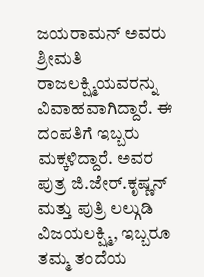ಜಯರಾಮನ್ ಅವರು ಶ್ರೀಮತಿ ರಾಜಲಕ್ಷ್ಮಿಯವರನ್ನು ವಿವಾಹವಾಗಿದ್ದಾರೆ. ಈ ದಂಪತಿಗೆ ಇಬ್ಬರು ಮಕ್ಕಳಿದ್ದಾರೆ. ಅವರ ಪುತ್ರ ಜಿ.ಜೇರ್.ಕೃಷ್ಣನ್ ಮತ್ತು ಪುತ್ರಿ ಲಲ್ಗುಡಿ ವಿಜಯಲಕ್ಷ್ಮಿ, ಇಬ್ಬರೂ ತಮ್ಮ ತಂದೆಯ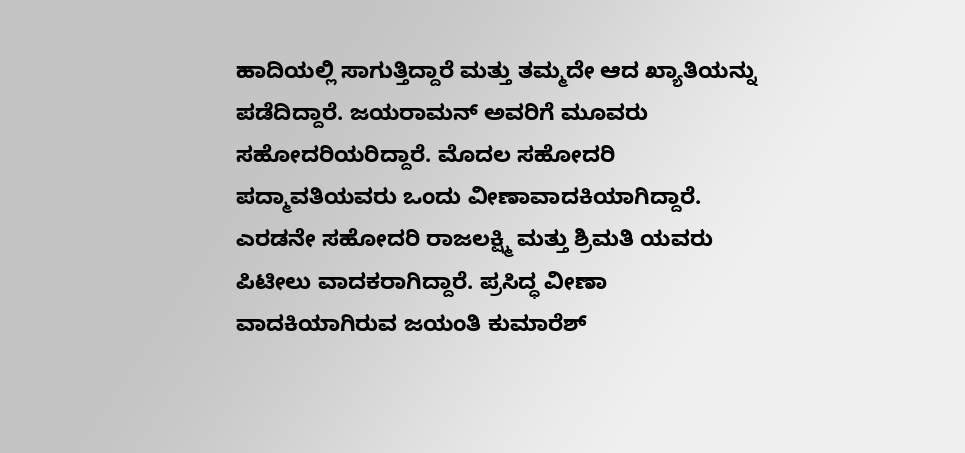ಹಾದಿಯಲ್ಲಿ ಸಾಗುತ್ತಿದ್ದಾರೆ ಮತ್ತು ತಮ್ಮದೇ ಆದ ಖ್ಯಾತಿಯನ್ನು ಪಡೆದಿದ್ದಾರೆ. ಜಯರಾಮನ್ ಅವರಿಗೆ ಮೂವರು ಸಹೋದರಿಯರಿದ್ದಾರೆ. ಮೊದಲ ಸಹೋದರಿ ಪದ್ಮಾವತಿಯವರು ಒಂದು ವೀಣಾವಾದಕಿಯಾಗಿದ್ದಾರೆ. ಎರಡನೇ ಸಹೋದರಿ ರಾಜಲಕ್ಷ್ಮಿ ಮತ್ತು ಶ್ರಿಮತಿ ಯವರು ಪಿಟೀಲು ವಾದಕರಾಗಿದ್ದಾರೆ. ಪ್ರಸಿದ್ಧ ವೀಣಾ ವಾದಕಿಯಾಗಿರುವ ಜಯಂತಿ ಕುಮಾರೆಶ್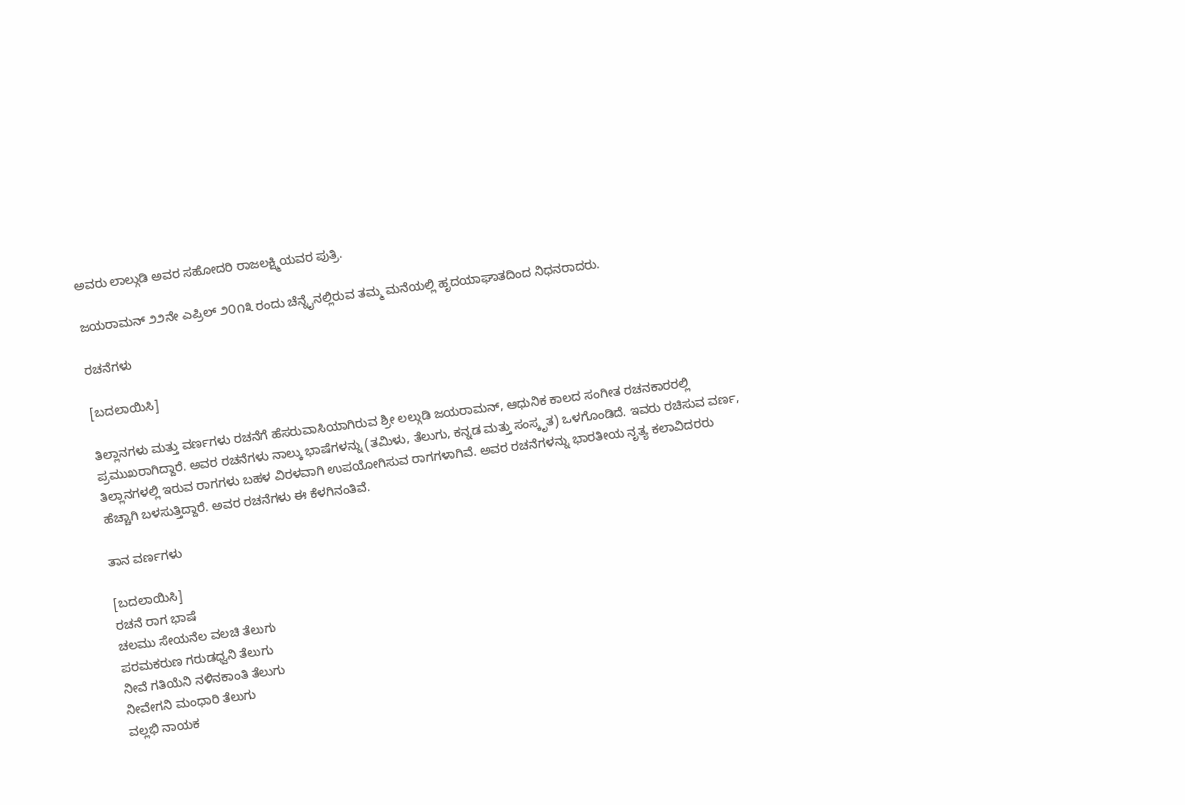ಅವರು ಲಾಲ್ಗುಡಿ ಅವರ ಸಹೋದರಿ ರಾಜಲಕ್ಷ್ಮಿಯವರ ಪುತ್ರಿ.

ಜಯರಾಮನ್ ೨೨ನೇ ಎಪ್ರಿಲ್ ೨೦೧೩ ರಂದು ಚೆನ್ನೈನಲ್ಲಿರುವ ತಮ್ಮ ಮನೆಯಲ್ಲಿ ಹೃದಯಾಘಾತದಿಂದ ನಿಧನರಾದರು.

ರಚನೆಗಳು

[ಬದಲಾಯಿಸಿ]

ತಿಲ್ಲಾನಗಳು ಮತ್ತು ವರ್ಣಗಳು ರಚನೆಗೆ ಹೆಸರುವಾಸಿಯಾಗಿರುವ ಶ್ರೀ ಲಲ್ಗುಡಿ ಜಯರಾಮನ್, ಆಧುನಿಕ ಕಾಲದ ಸಂಗೀತ ರಚನಕಾರರಲ್ಲಿ ಪ್ರಮುಖರಾಗಿದ್ದಾರೆ. ಅವರ ರಚನೆಗಳು ನಾಲ್ಕು ಭಾಷೆಗಳನ್ನು (ತಮಿಳು, ತೆಲುಗು, ಕನ್ನಡ ಮತ್ತು ಸಂಸ್ಕೃತ) ಒಳಗೊಂಡಿದೆ. ಇವರು ರಚಿಸುವ ವರ್ಣ, ತಿಲ್ಲಾನಗಳಲ್ಲಿ ಇರುವ ರಾಗಗಳು ಬಹಳ ವಿರಳವಾಗಿ ಉಪಯೋಗಿಸುವ ರಾಗಗಳಾಗಿವೆ. ಅವರ ರಚನೆಗಳನ್ನು ಭಾರತೀಯ ನೃತ್ಯ ಕಲಾವಿದರರು ಹೆಚ್ಚಾಗಿ ಬಳಸುತ್ತಿದ್ದಾರೆ. ಅವರ ರಚನೆಗಳು ಈ ಕೆಳಗಿನಂತಿವೆ.

ತಾನ ವರ್ಣಗಳು

[ಬದಲಾಯಿಸಿ]
ರಚನೆ ರಾಗ ಭಾಷೆ
ಚಲಮು ಸೇಯನೆಲ ವಲಚಿ ತೆಲುಗು
ಪರಮಕರುಣ ಗರುಡಧ್ವನಿ ತೆಲುಗು
ನೀವೆ ಗತಿಯೆನಿ ನಳಿನಕಾಂತಿ ತೆಲುಗು
ನೀವೇಗನಿ ಮಂಧಾರಿ ತೆಲುಗು
ವಲ್ಲಭಿ ನಾಯಕ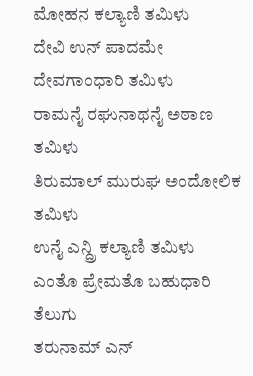ಮೋಹನ ಕಲ್ಯಾಣಿ ತಮಿಳು
ದೇವಿ ಉನ್ ಪಾದಮೇ ದೇವಗಾಂಧಾರಿ ತಮಿಳು
ರಾಮನೈ ರಘುನಾಥನೈ ಅಠಾಣ ತಮಿಳು
ತಿರುಮಾಲ್ ಮುರುಘ ಅಂದೋಲಿಕ ತಮಿಳು
ಉನೈ ಎನ್ದ್ರಿ ಕಲ್ಯಾಣಿ ತಮಿಳು
ಎಂತೊ ಪ್ರೇಮತೊ ಬಹುಧಾರಿ ತೆಲುಗು
ತರುನಾಮ್ ಎನ್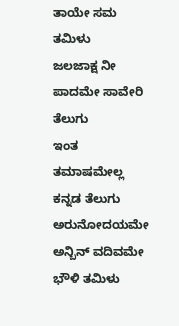ತಾಯೇ ಸಮ ತಮಿಳು
ಜಲಜಾಕ್ಷ ನೀ ಪಾದಮೇ ಸಾವೇರಿ ತೆಲುಗು
ಇಂತ ತಮಾಷಮೇಲ್ಲ ಕನ್ನಡ ತೆಲುಗು
ಅರುನೋದಯಮೇ ಅನ್ಬಿನ್ ವದಿವಮೇ ಭೌಳಿ ತಮಿಳು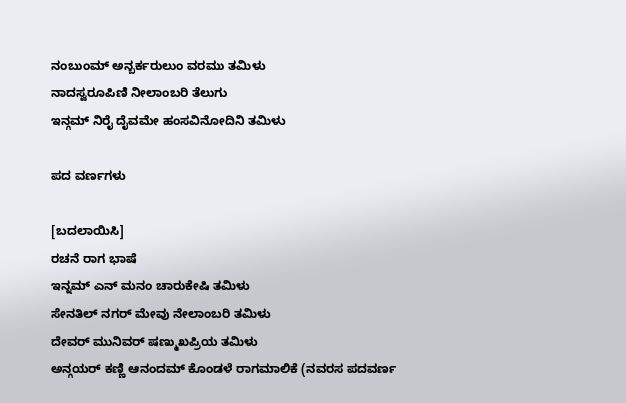ನಂಬುಂಮ್ ಅನ್ಬರ್ಕರುಲುಂ ವರಮು ತಮಿಳು
ನಾದಸ್ವರೂಪಿಣಿ ನೀಲಾಂಬರಿ ತೆಲುಗು
ಇನ್ಗಮ್ ನಿರೈ ದೈವಮೇ ಹಂಸವಿನೋದಿನಿ ತಮಿಳು

ಪದ ವರ್ಣಗಳು

[ಬದಲಾಯಿಸಿ]
ರಚನೆ ರಾಗ ಭಾಷೆ
ಇನ್ನಮ್ ಎನ್ ಮನಂ ಚಾರುಕೇಷಿ ತಮಿಳು
ಸೇನತಿಲ್ ನಗರ್ ಮೇವು ನೇಲಾಂಬರಿ ತಮಿಳು
ದೇವರ್ ಮುನಿವರ್ ಷಣ್ಮುಖಪ್ರಿಯ ತಮಿಳು
ಅನ್ಗಯರ್ ಕಣ್ಣಿ ಆನಂದಮ್ ಕೊಂಡಳೆ ರಾಗಮಾಲಿಕೆ (ನವರಸ ಪದವರ್ಣ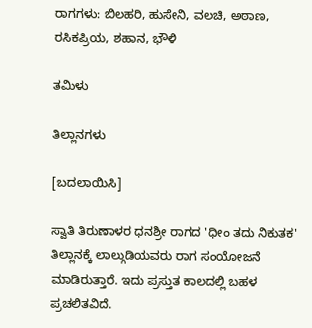ರಾಗಗಳು: ಬಿಲಹರಿ, ಹುಸೇನಿ, ವಲಚಿ, ಅಠಾಣ, ರಸಿಕಪ್ರಿಯ, ಶಹಾನ, ಭೌಳಿ

ತಮಿಳು

ತಿಲ್ಲಾನಗಳು

[ಬದಲಾಯಿಸಿ]

ಸ್ವಾತಿ ತಿರುಣಾಳರ ಧನಶ್ರೀ ರಾಗದ 'ಧೀಂ ತದು ನಿಕುತಕ' ತಿಲ್ಲಾನಕ್ಕೆ ಲಾಲ್ಗುಡಿಯವರು ರಾಗ ಸಂಯೋಜನೆ ಮಾಡಿರುತ್ತಾರೆ. ಇದು ಪ್ರಸ್ತುತ ಕಾಲದಲ್ಲಿ ಬಹಳ ಪ್ರಚಲಿತವಿದೆ.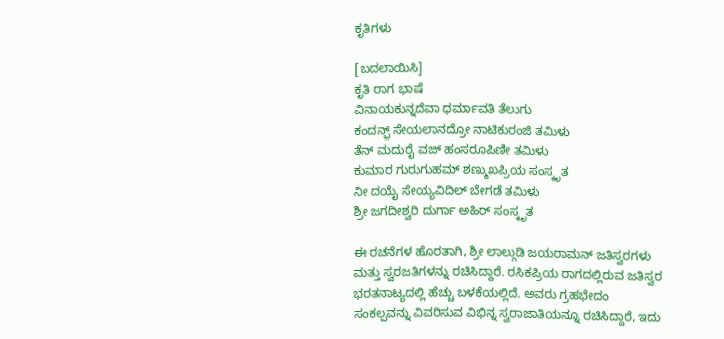ಕೃತಿಗಳು

[ಬದಲಾಯಿಸಿ]
ಕೃತಿ ರಾಗ ಭಾಷೆ
ವಿನಾಯಕುನ್ನದೆವಾ ಧರ್ಮಾವತಿ ತೆಲುಗು
ಕಂದನ್ಫ಼್ ಸೇಯಲಾನದ್ರೋ ನಾಟಿಕುರಂಜಿ ತಮಿಳು
ತೆನ್ ಮದುರೈ ವಜ್ ಹಂಸರೂಪಿಣೀ ತಮಿಳು
ಕುಮಾರ ಗುರುಗುಹಮ್ ಶಣ್ಮುಖಪ್ರಿಯ ಸಂಸ್ಕೃತ
ನೀ ದಯೈ ಸೇಯ್ಯವಿದಿಲ್ ಬೇಗಡೆ ತಮಿಳು
ಶ್ರೀ ಜಗದೀಶ್ವರಿ ದುರ್ಗಾ ಅಹಿರ್ ಸಂಸ್ಕೃತ

ಈ ರಚನೆಗಳ ಹೊರತಾಗಿ, ಶ್ರೀ ಲಾಲ್ಗುಡಿ ಜಯರಾಮನ್ ಜತಿಸ್ವರಗಳು ಮತ್ತು ಸ್ವರಜತಿಗಳನ್ನು ರಚಿಸಿದ್ದಾರೆ. ರಸಿಕಪ್ರಿಯ ರಾಗದಲ್ಲಿರುವ ಜತಿಸ್ವರ ಭರತನಾಟ್ಯದಲ್ಲಿ ಹೆಚ್ಚು ಬಳಕೆಯಲ್ಲಿದೆ. ಅವರು ಗ್ರಹಭೇದಂ ಸಂಕಲ್ಪವನ್ನು ವಿವರಿಸುವ ವಿಭಿನ್ನ ಸ್ವರಾಜಾತಿಯನ್ನೂ ರಚಿಸಿದ್ದಾರೆ, ಇದು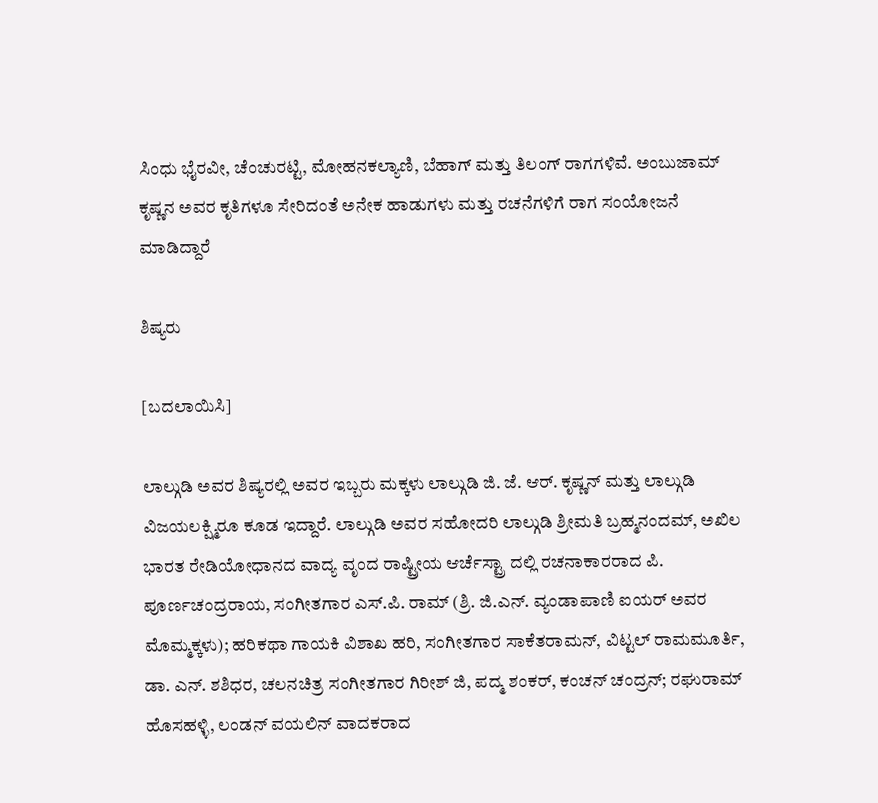ಸಿಂಧು ಭೈರವೀ, ಚೆಂಚುರಟ್ಟಿ, ಮೋಹನಕಲ್ಯಾಣಿ, ಬೆಹಾಗ್ ಮತ್ತು ತಿಲಂಗ್ ರಾಗಗಳಿವೆ. ಅಂಬುಜಾಮ್ ಕೃಷ್ಣನ ಅವರ ಕೃತಿಗಳೂ ಸೇರಿದಂತೆ ಅನೇಕ ಹಾಡುಗಳು ಮತ್ತು ರಚನೆಗಳಿಗೆ ರಾಗ ಸಂಯೋಜನೆ ಮಾಡಿದ್ದಾರೆ

ಶಿಷ್ಯರು

[ಬದಲಾಯಿಸಿ]

ಲಾಲ್ಗುಡಿ ಅವರ ಶಿಷ್ಯರಲ್ಲಿ ಅವರ ಇಬ್ಬರು ಮಕ್ಕಳು ಲಾಲ್ಗುಡಿ ಜಿ. ಜೆ. ಆರ್. ಕೃಷ್ಣನ್ ಮತ್ತು ಲಾಲ್ಗುಡಿ ವಿಜಯಲಕ್ಷ್ಮಿರೂ ಕೂಡ ಇದ್ದಾರೆ. ಲಾಲ್ಗುಡಿ ಅವರ ಸಹೋದರಿ ಲಾಲ್ಗುಡಿ ಶ್ರೀಮತಿ ಬ್ರಹ್ಮನಂದಮ್, ಅಖಿಲ ಭಾರತ ರೇಡಿಯೋಧಾನದ ವಾದ್ಯ ವೃಂದ ರಾಷ್ಟ್ರೀಯ ಆರ್ಚೆಸ್ಟ್ರಾ ದಲ್ಲಿ ರಚನಾಕಾರರಾದ ಪಿ. ಪೂರ್ಣಚಂದ್ರರಾಯ, ಸಂಗೀತಗಾರ ಎಸ್.ಪಿ. ರಾಮ್ (ಶ್ರಿ. ಜಿ.ಎನ್. ವ್ಯಂಡಾಪಾಣಿ ಐಯರ್ ಅವರ ಮೊಮ್ಮಕ್ಕಳು); ಹರಿಕಥಾ ಗಾಯಕಿ ವಿಶಾಖ ಹರಿ, ಸಂಗೀತಗಾರ ಸಾಕೆತರಾಮನ್, ವಿಟ್ಟಲ್ ರಾಮಮೂರ್ತಿ, ಡಾ. ಎನ್. ಶಶಿಧರ, ಚಲನಚಿತ್ರ ಸಂಗೀತಗಾರ ಗಿರೀಶ್ ಜಿ, ಪದ್ಮ ಶಂಕರ್, ಕಂಚನ್ ಚಂದ್ರನ್; ರಘುರಾಮ್ ಹೊಸಹಳ್ಳಿ, ಲಂಡನ್ ವಯಲಿನ್ ವಾದಕರಾದ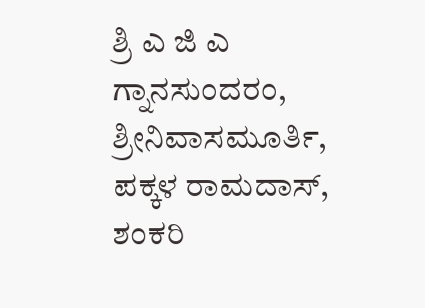ಶ್ರಿ ಎ ಜಿ ಎ ಗ್ನಾನಸುಂದರಂ, ಶ್ರೀನಿವಾಸಮೂರ್ತಿ, ಪಕ್ಕಳ ರಾಮದಾಸ್, ಶಂಕರಿ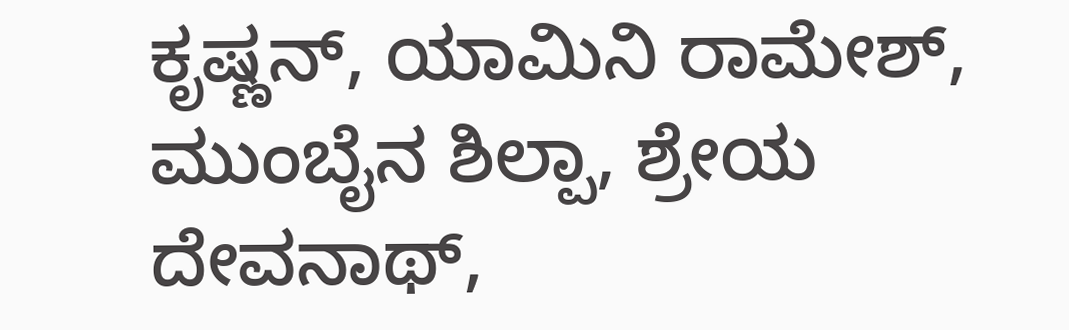ಕೃಷ್ಣನ್, ಯಾಮಿನಿ ರಾಮೇಶ್, ಮುಂಬೈನ ಶಿಲ್ಪಾ, ಶ್ರೇಯ ದೇವನಾಥ್,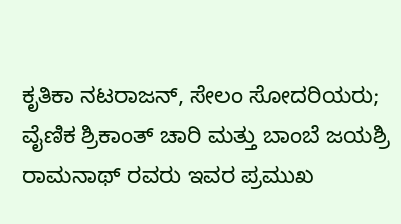ಕೃತಿಕಾ ನಟರಾಜನ್, ಸೇಲಂ ಸೋದರಿಯರು; ವೈಣಿಕ ಶ್ರಿಕಾಂತ್ ಚಾರಿ ಮತ್ತು ಬಾಂಬೆ ಜಯಶ್ರಿ ರಾಮನಾಥ್ ರವರು ಇವರ ಪ್ರಮುಖ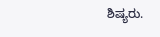ಶಿಷ್ಯರು.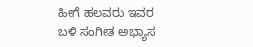ಹೀಗೆ ಹಲವರು ಇವರ ಬಳಿ ಸಂಗೀತ ಅಭ್ಯಾಸ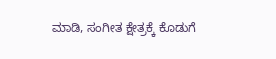ಮಾಡಿ, ಸಂಗೀತ ಕ್ಷೇತ್ರಕ್ಕೆ ಕೊಡುಗೆ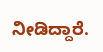ನೀಡಿದ್ದಾರೆ.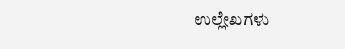ಉಲ್ಲೇಖಗಳು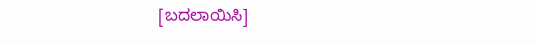[ಬದಲಾಯಿಸಿ]